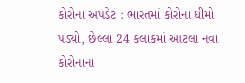કોરોના અપડેટ : ભારતમાં કોરોના ધીમો પડ્યો, છેલ્લા 24 કલાકમાં આટલા નવા કોરોનાના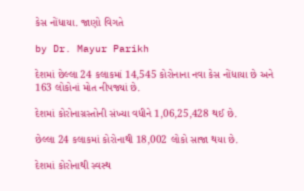કેસ નોંધાયા. જાણો વિગતે

by Dr. Mayur Parikh

દેશમાં છેલ્લા 24 કલાકમાં 14,545 કોરોનાના નવા કેસ નોંધાયા છે અને 163 લોકોનાં મોત નીપજ્યાં છે.

દેશમાં કોરોનાગ્રસ્તોની સંખ્યા વધીને 1,06,25,428 થઈ છે.

છેલ્લા 24 કલાકમાં કોરોનાથી 18,002 લોકો સાજા થયા છે.

દેશમાં કોરોનાથી સ્વસ્થ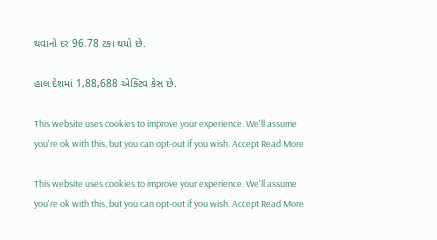થવાનો દર 96.78 ટકા થયો છે.

હાલ દેશમાં 1,88,688 એક્ટિવ કેસ છે.

This website uses cookies to improve your experience. We'll assume you're ok with this, but you can opt-out if you wish. Accept Read More

This website uses cookies to improve your experience. We'll assume you're ok with this, but you can opt-out if you wish. Accept Read More